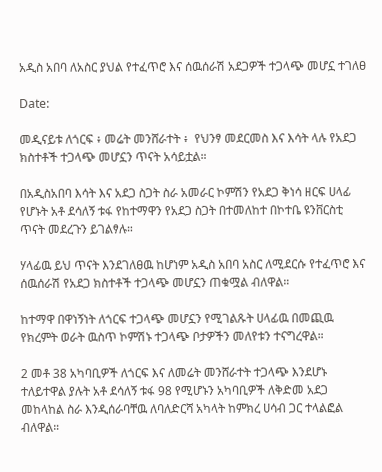አዲስ አበባ ለአስር ያህል የተፈጥሮ እና ሰዉሰራሽ አደጋዎች ተጋላጭ መሆኗ ተገለፀ

Date:

መዲናይቱ ለጎርፍ ፥ መሬት መንሸራተት ፥  የህንፃ መደርመስ እና እሳት ላሉ የአደጋ ክስተቶች ተጋላጭ መሆኗን ጥናት አሳይቷል።

በአዲስአበባ እሳት እና አደጋ ስጋት ስራ አመራር ኮምሽን የአደጋ ቅነሳ ዘርፍ ሀላፊ የሆኑት አቶ ደሳለኝ ቱፋ የከተማዋን የአደጋ ስጋት በተመለከተ በኮተቤ ዩንቨርስቲ ጥናት መደረጉን ይገልፃሉ።

ሃላፊዉ ይህ ጥናት እንደገለፀዉ ከሆነም አዲስ አበባ አስር ለሚደርሱ የተፈጥሮ እና ሰዉሰራሽ የአደጋ ክስተቶች ተጋላጭ መሆኗን ጠቁሟል ብለዋል።

ከተማዋ በዋነኝነት ለጎርፍ ተጋላጭ መሆኗን የሚገልጹት ሀላፊዉ በመጪዉ የክረምት ወራት ዉስጥ ኮምሽኑ ተጋላጭ ቦታዎችን መለየቱን ተናግረዋል።

2 መቶ 38 አካባቢዎች ለጎርፍ እና ለመሬት መንሸራተት ተጋላጭ እንደሆኑ ተለይተዋል ያሉት አቶ ደሳለኝ ቱፋ 98 የሚሆኑን አካባቢዎች ለቅድመ አደጋ መከላከል ስራ እንዲሰራባቸዉ ለባለድርሻ አካላት ከምክረ ሀሳብ ጋር ተላልፎል ብለዋል።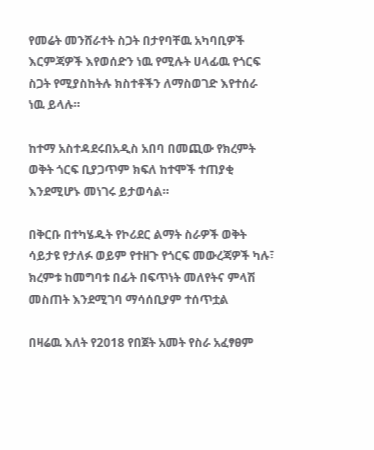የመሬት መንሸራተት ስጋት በታየባቸዉ አካባቢዎች እርምጃዎች እየወሰድን ነዉ የሚሉት ሀላፊዉ የጎርፍ ስጋት የሚያስከትሉ ክስተቶችን ለማስወገድ እየተሰራ ነዉ ይላሉ።

ከተማ አስተዳደሩበአዲስ አበባ በመጪው የክረምት ወቅት ጎርፍ ቢያጋጥም ክፍለ ከተሞች ተጠያቂ እንደሚሆኑ መነገሩ ይታወሳል።

በቅርቡ በተካሄዱት የኮሪደር ልማት ስራዎች ወቅት ሳይታዩ የታለፉ ወይም የተዘጉ የጎርፍ መውረጃዎች ካሉ፣ ክረምቱ ከመግባቱ በፊት በፍጥነት መለየትና ምላሽ መስጠት እንደሚገባ ማሳሰቢያም ተሰጥቷል

በዛሬዉ እለት የ2018 የበጀት አመት የስራ አፈፃፀም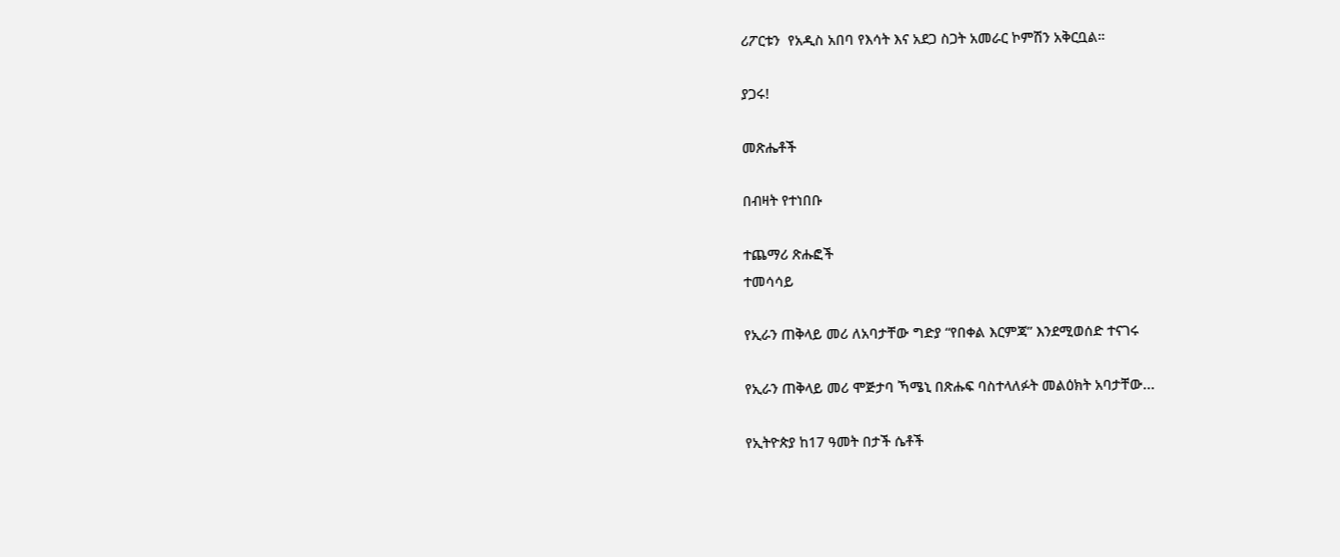ሪፖርቱን  የአዲስ አበባ የእሳት እና አደጋ ስጋት አመራር ኮምሽን አቅርቧል።

ያጋሩ!

መጽሔቶች

በብዛት የተነበቡ

ተጨማሪ ጽሑፎች
ተመሳሳይ

የኢራን ጠቅላይ መሪ ለአባታቸው ግድያ “የበቀል እርምጃ” እንደሚወሰድ ተናገሩ

የኢራን ጠቅላይ መሪ ሞጅታባ ኻሜኒ በጽሑፍ ባስተላለፉት መልዕክት አባታቸው...

የኢትዮጵያ ከ17 ዓመት በታች ሴቶች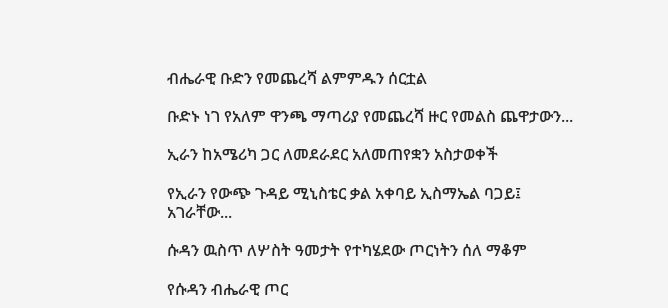ብሔራዊ ቡድን የመጨረሻ ልምምዱን ሰርቷል

ቡድኑ ነገ የአለም ዋንጫ ማጣሪያ የመጨረሻ ዙር የመልስ ጨዋታውን...

ኢራን ከአሜሪካ ጋር ለመደራደር አለመጠየቋን አስታወቀች

የኢራን የውጭ ጉዳይ ሚኒስቴር ቃል አቀባይ ኢስማኤል ባጋይ፤ አገራቸው...

ሱዳን ዉስጥ ለሦስት ዓመታት የተካሄደው ጦርነትን ሰለ ማቆም

የሱዳን ብሔራዊ ጦር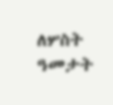ለሦስት ዓመታት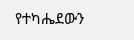የተካሔደውን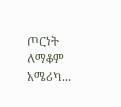ጦርነት ለማቆም አሜሪካ...